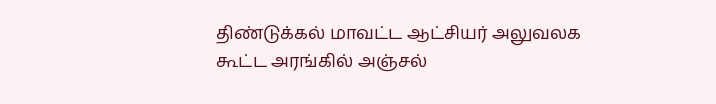திண்டுக்கல் மாவட்ட ஆட்சியர் அலுவலக கூட்ட அரங்கில் அஞ்சல்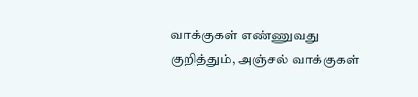வாக்குகள் எண்ணுவது குறித்தும், அஞ்சல் வாக்குகள்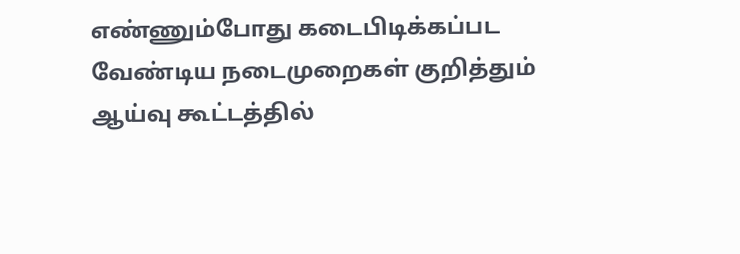எண்ணும்போது கடைபிடிக்கப்பட வேண்டிய நடைமுறைகள் குறித்தும் ஆய்வு கூட்டத்தில்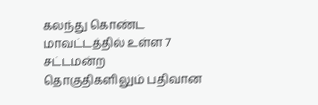கலந்து கொண்ட மாவட்டத்தில் உள்ள 7 சட்டமன்ற தொகுதிகளிலும் பதிவான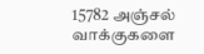15782 அஞ்சல் வாக்குகளை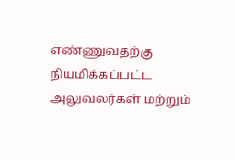எண்ணுவதற்கு நியமிக்கப்பட்ட அலுவலர்கள் மற்றும்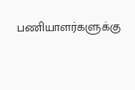பணியாளர்களுக்கு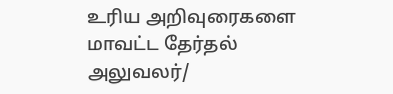உரிய அறிவுரைகளை மாவட்ட தேர்தல் அலுவலர்/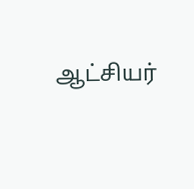ஆட்சியர்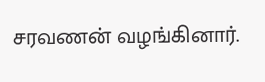சரவணன் வழங்கினார்.